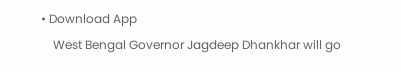• Download App
    West Bengal Governor Jagdeep Dhankhar will go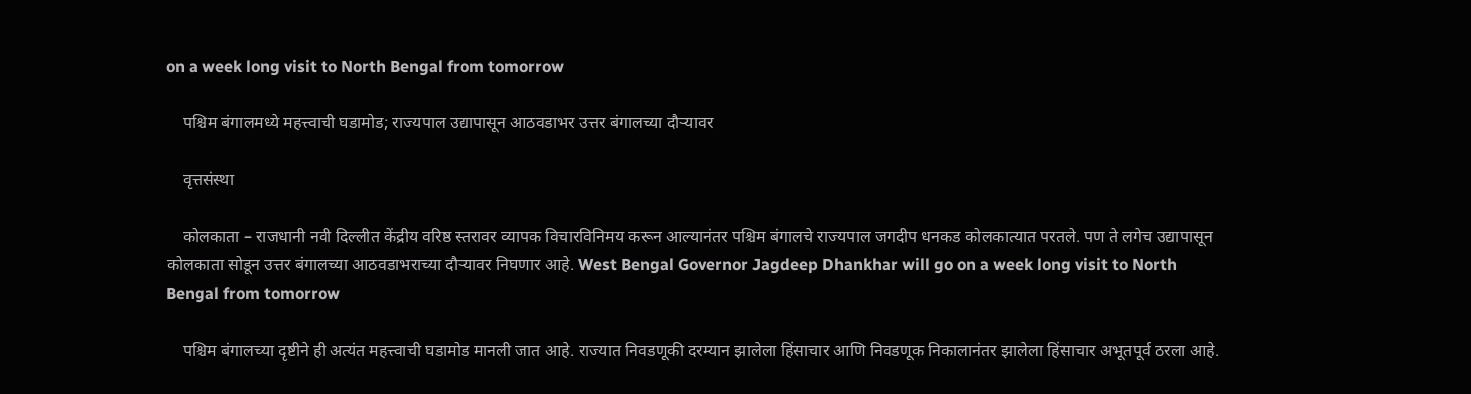on a week long visit to North Bengal from tomorrow

    पश्चिम बंगालमध्ये महत्त्वाची घडामोड; राज्यपाल उद्यापासून आठवडाभर उत्तर बंगालच्या दौऱ्यावर

    वृत्तसंस्था

    कोलकाता – राजधानी नवी दिल्लीत केंद्रीय वरिष्ठ स्तरावर व्यापक विचारविनिमय करून आल्यानंतर पश्चिम बंगालचे राज्यपाल जगदीप धनकड कोलकात्यात परतले. पण ते लगेच उद्यापासून कोलकाता सोडून उत्तर बंगालच्या आठवडाभराच्या दौऱ्यावर निघणार आहे. West Bengal Governor Jagdeep Dhankhar will go on a week long visit to North Bengal from tomorrow

    पश्चिम बंगालच्या दृष्टीने ही अत्यंत महत्त्वाची घडामोड मानली जात आहे. राज्यात निवडणूकी दरम्यान झालेला हिंसाचार आणि निवडणूक निकालानंतर झालेला हिंसाचार अभूतपूर्व ठरला आहे.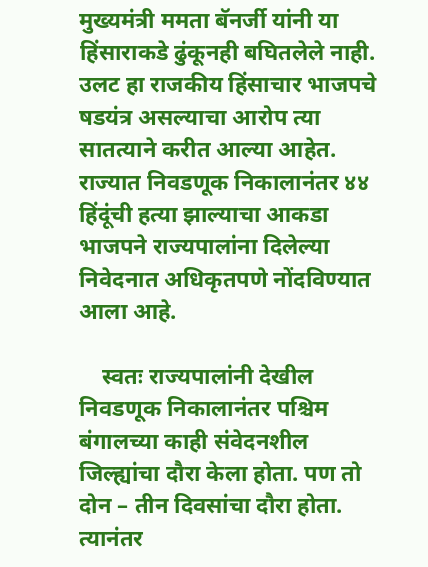मुख्यमंत्री ममता बॅनर्जी यांनी या हिंसाराकडे ढुंकूनही बघितलेले नाही. उलट हा राजकीय हिंसाचार भाजपचे षडयंत्र असल्याचा आरोप त्या सातत्याने करीत आल्या आहेत. राज्यात निवडणूक निकालानंतर ४४ हिंदूंची हत्या झाल्याचा आकडा भाजपने राज्यपालांना दिलेल्या निवेदनात अधिकृतपणे नोंदविण्यात आला आहे.

    स्वतः राज्यपालांनी देखील निवडणूक निकालानंतर पश्चिम बंगालच्या काही संवेदनशील जिल्ह्यांचा दौरा केला होता. पण तो दोन – तीन दिवसांचा दौरा होता. त्यानंतर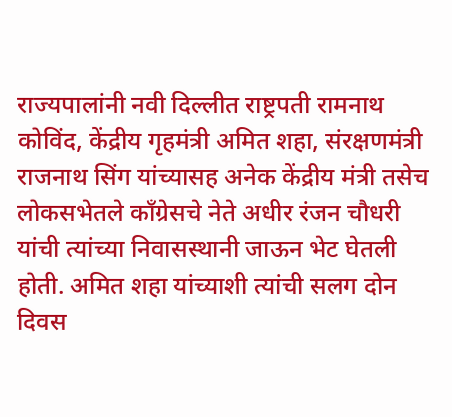राज्यपालांनी नवी दिल्लीत राष्ट्रपती रामनाथ कोविंद, केंद्रीय गृहमंत्री अमित शहा, संरक्षणमंत्री राजनाथ सिंग यांच्यासह अनेक केंद्रीय मंत्री तसेच लोकसभेतले काँग्रेसचे नेते अधीर रंजन चौधरी यांची त्यांच्या निवासस्थानी जाऊन भेट घेतली होती. अमित शहा यांच्याशी त्यांची सलग दोन दिवस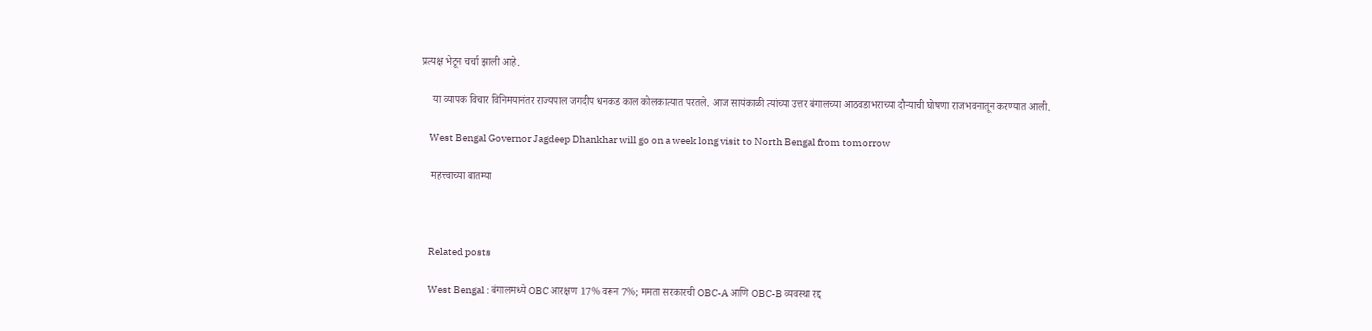प्रत्यक्ष भेटून चर्चा झाली आहे.

    या व्यापक विचार विनिमयानंतर राज्यपाल जगदीप धनकड काल कोलकात्यात परतले. आज सायंकाळी त्यांच्या उत्तर बंगालच्या आठवडाभराच्या दौऱ्याची घोषणा राजभवनातून करण्यात आली.

    West Bengal Governor Jagdeep Dhankhar will go on a week long visit to North Bengal from tomorrow

    महत्त्वाच्या बातम्या



    Related posts

    West Bengal : बंगालमध्ये OBC आरक्षण 17% वरून 7%; ममता सरकारची OBC-A आणि OBC-B व्यवस्था रद्द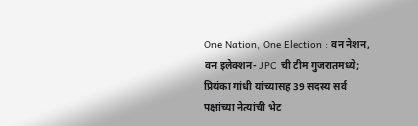One Nation, One Election : वन नेशन, वन इलेक्शन- JPC ची टीम गुजरातमध्ये; प्रियंका गांधी यांच्यासह 39 सदस्य सर्व पक्षांच्या नेत्यांची भेट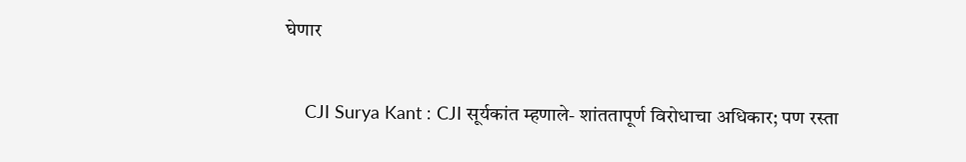घेणार

    CJI Surya Kant : CJI सूर्यकांत म्हणाले- शांततापूर्ण विरोधाचा अधिकार; पण रस्ता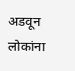अडवून लोकांना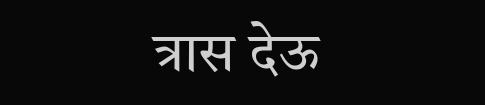त्रास देऊ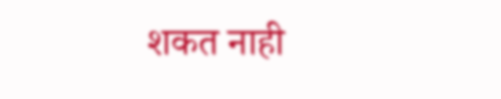शकत नाही